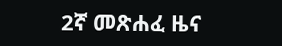2ኛ መጽሐፈ ዜና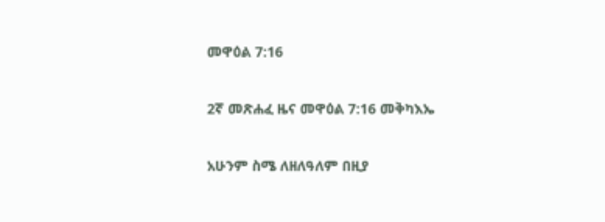መዋዕል 7:16

2ኛ መጽሐፈ ዜና መዋዕል 7:16 መቅካእኤ

አሁንም ስሜ ለዘለዓለም በዚያ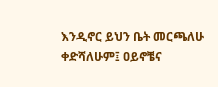እንዲኖር ይህን ቤት መርጫለሁ ቀድሻለሁም፤ ዐይኖቼና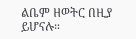ልቤም ዘወትር በዚያ ይሆናሉ።